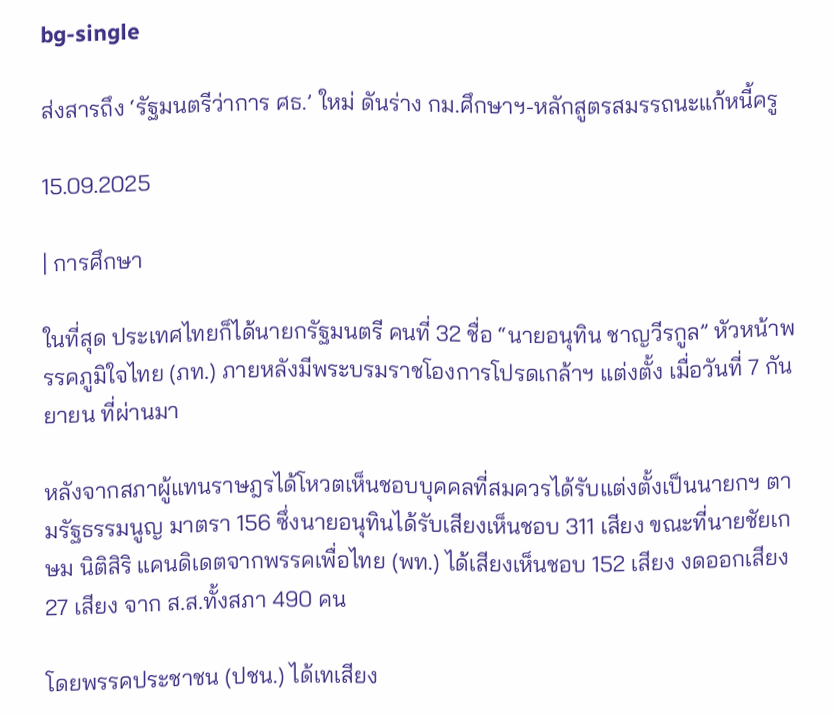bg-single

ส่งสารถึง ‘รัฐมนตรีว่าการ ศธ.’ ใหม่ ดันร่าง กม.ศึกษาฯ-หลักสูตรสมรรถนะแก้หนี้ครู

15.09.2025

| การศึกษา

ในที่สุด ประเทศไทยก็ได้นายกรัฐมนตรี คนที่ 32 ชื่อ “นายอนุทิน ชาญวีรกูล” หัวหน้าพรรคภูมิใจไทย (ภท.) ภายหลังมีพระบรมราชโองการโปรดเกล้าฯ แต่งตั้ง เมื่อวันที่ 7 กันยายน ที่ผ่านมา

หลังจากสภาผู้แทนราษฎรได้โหวตเห็นชอบบุคคลที่สมควรได้รับแต่งตั้งเป็นนายกฯ ตามรัฐธรรมนูญ มาตรา 156 ซึ่งนายอนุทินได้รับเสียงเห็นชอบ 311 เสียง ขณะที่นายชัยเกษม นิติสิริ แคนดิเดตจากพรรคเพื่อไทย (พท.) ได้เสียงเห็นชอบ 152 เสียง งดออกเสียง 27 เสียง จาก ส.ส.ทั้งสภา 490 คน

โดยพรรคประชาชน (ปชน.) ได้เทเสียง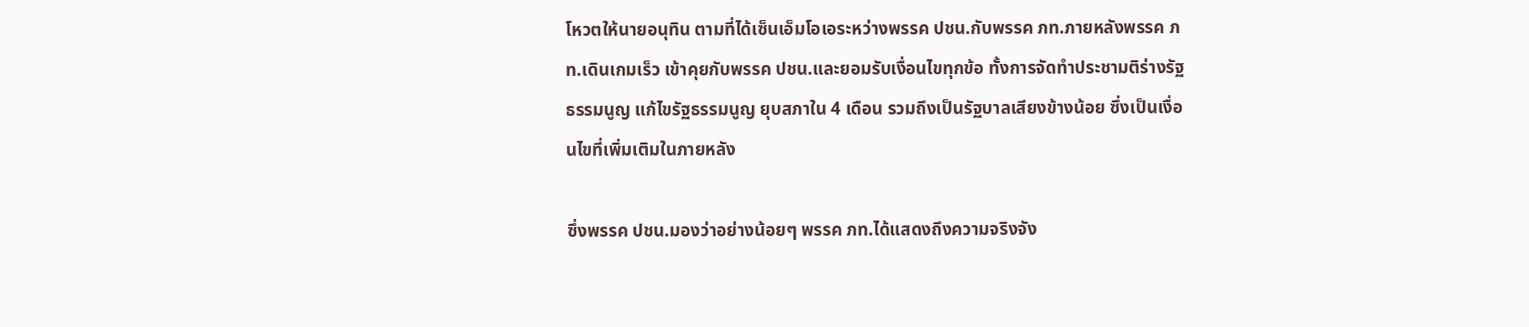โหวตให้นายอนุทิน ตามที่ได้เซ็นเอ็มโอเอระหว่างพรรค ปชน.กับพรรค ภท.ภายหลังพรรค ภท.เดินเกมเร็ว เข้าคุยกับพรรค ปชน.และยอมรับเงื่อนไขทุกข้อ ทั้งการจัดทำประชามติร่างรัฐธรรมนูญ แก้ไขรัฐธรรมนูญ ยุบสภาใน 4 เดือน รวมถึงเป็นรัฐบาลเสียงข้างน้อย ซึ่งเป็นเงื่อนไขที่เพิ่มเติมในภายหลัง

ซึ่งพรรค ปชน.มองว่าอย่างน้อยๆ พรรค ภท.ได้แสดงถึงความจริงจัง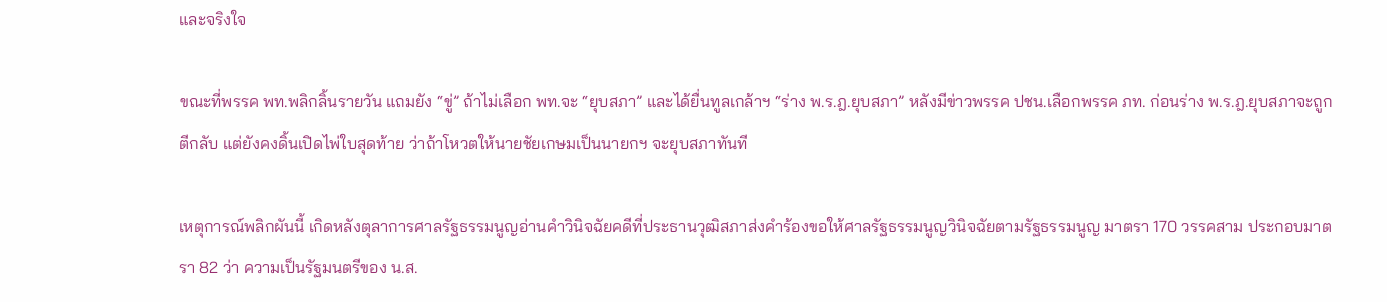และจริงใจ

ขณะที่พรรค พท.พลิกลิ้นรายวัน แถมยัง “ขู่” ถ้าไม่เลือก พท.จะ “ยุบสภา” และได้ยื่นทูลเกล้าฯ “ร่าง พ.ร.ฎ.ยุบสภา” หลังมีข่าวพรรค ปชน.เลือกพรรค ภท. ก่อนร่าง พ.ร.ฎ.ยุบสภาจะถูกตีกลับ แต่ยังคงดิ้นเปิดไพ่ใบสุดท้าย ว่าถ้าโหวตให้นายชัยเกษมเป็นนายกฯ จะยุบสภาทันที

เหตุการณ์พลิกผันนี้ เกิดหลังตุลาการศาลรัฐธรรมนูญอ่านคำวินิจฉัยคดีที่ประธานวุฒิสภาส่งคำร้องขอให้ศาลรัฐธรรมนูญวินิจฉัยตามรัฐธรรมนูญ มาตรา 170 วรรคสาม ประกอบมาตรา 82 ว่า ความเป็นรัฐมนตรีของ น.ส.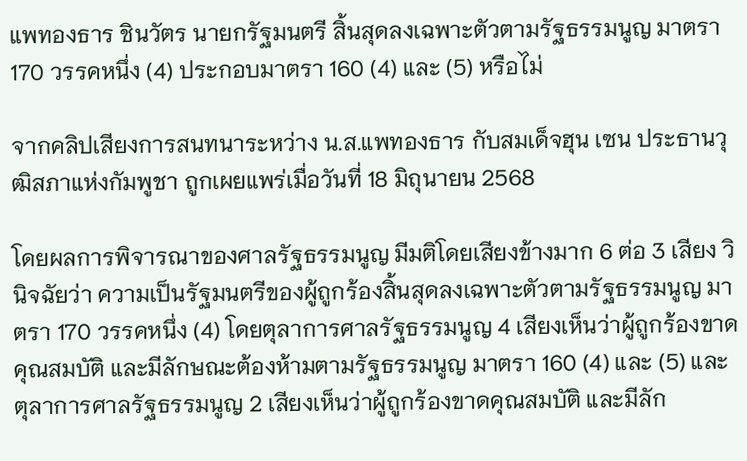แพทองธาร ชินวัตร นายกรัฐมนตรี สิ้นสุดลงเฉพาะตัวตามรัฐธรรมนูญ มาตรา 170 วรรคหนึ่ง (4) ประกอบมาตรา 160 (4) และ (5) หรือไม่

จากคลิปเสียงการสนทนาระหว่าง น.ส.แพทองธาร กับสมเด็จฮุน เซน ประธานวุฒิสภาแห่งกัมพูชา ถูกเผยแพร่เมื่อวันที่ 18 มิถุนายน 2568

โดยผลการพิจารณาของศาลรัฐธรรมนูญ มีมติโดยเสียงข้างมาก 6 ต่อ 3 เสียง วินิจฉัยว่า ความเป็นรัฐมนตรีของผู้ถูกร้องสิ้นสุดลงเฉพาะตัวตามรัฐธรรมนูญ มาตรา 170 วรรคหนึ่ง (4) โดยตุลาการศาลรัฐธรรมนูญ 4 เสียงเห็นว่าผู้ถูกร้องขาดคุณสมบัติ และมีลักษณะต้องห้ามตามรัฐธรรมนูญ มาตรา 160 (4) และ (5) และตุลาการศาลรัฐธรรมนูญ 2 เสียงเห็นว่าผู้ถูกร้องขาดคุณสมบัติ และมีลัก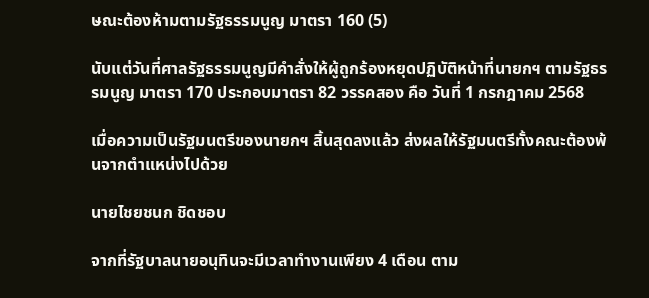ษณะต้องห้ามตามรัฐธรรมนูญ มาตรา 160 (5)

นับแต่วันที่ศาลรัฐธรรมนูญมีคำสั่งให้ผู้ถูกร้องหยุดปฏิบัติหน้าที่นายกฯ ตามรัฐธรรมนูญ มาตรา 170 ประกอบมาตรา 82 วรรคสอง คือ วันที่ 1 กรกฎาคม 2568

เมื่อความเป็นรัฐมนตรีของนายกฯ สิ้นสุดลงแล้ว ส่งผลให้รัฐมนตรีทั้งคณะต้องพ้นจากตำแหน่งไปด้วย

นายไชยชนก ชิดชอบ

จากที่รัฐบาลนายอนุทินจะมีเวลาทำงานเพียง 4 เดือน ตาม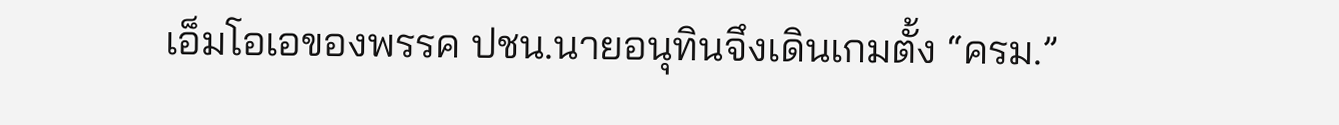เอ็มโอเอของพรรค ปชน.นายอนุทินจึงเดินเกมตั้ง “ครม.”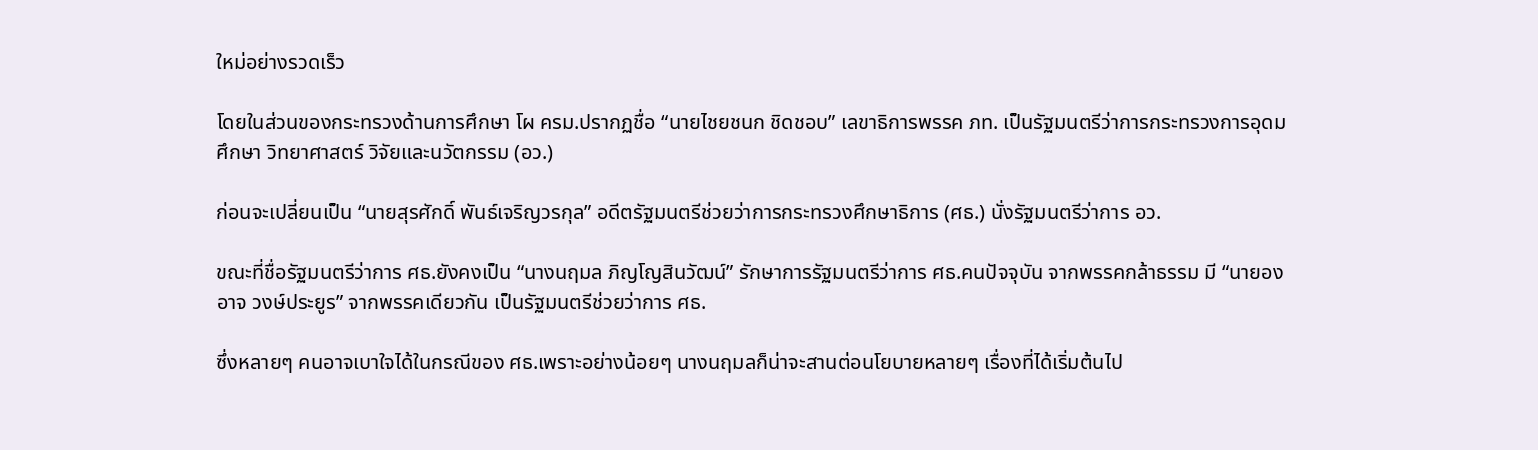ใหม่อย่างรวดเร็ว

โดยในส่วนของกระทรวงด้านการศึกษา โผ ครม.ปรากฏชื่อ “นายไชยชนก ชิดชอบ” เลขาธิการพรรค ภท. เป็นรัฐมนตรีว่าการกระทรวงการอุดมศึกษา วิทยาศาสตร์ วิจัยและนวัตกรรม (อว.)

ก่อนจะเปลี่ยนเป็น “นายสุรศักดิ์ พันธ์เจริญวรกุล” อดีตรัฐมนตรีช่วยว่าการกระทรวงศึกษาธิการ (ศธ.) นั่งรัฐมนตรีว่าการ อว.

ขณะที่ชื่อรัฐมนตรีว่าการ ศธ.ยังคงเป็น “นางนฤมล ภิญโญสินวัฒน์” รักษาการรัฐมนตรีว่าการ ศธ.คนปัจจุบัน จากพรรคกล้าธรรม มี “นายองอาจ วงษ์ประยูร” จากพรรคเดียวกัน เป็นรัฐมนตรีช่วยว่าการ ศธ.

ซึ่งหลายๆ คนอาจเบาใจได้ในกรณีของ ศธ.เพราะอย่างน้อยๆ นางนฤมลก็น่าจะสานต่อนโยบายหลายๆ เรื่องที่ได้เริ่มต้นไป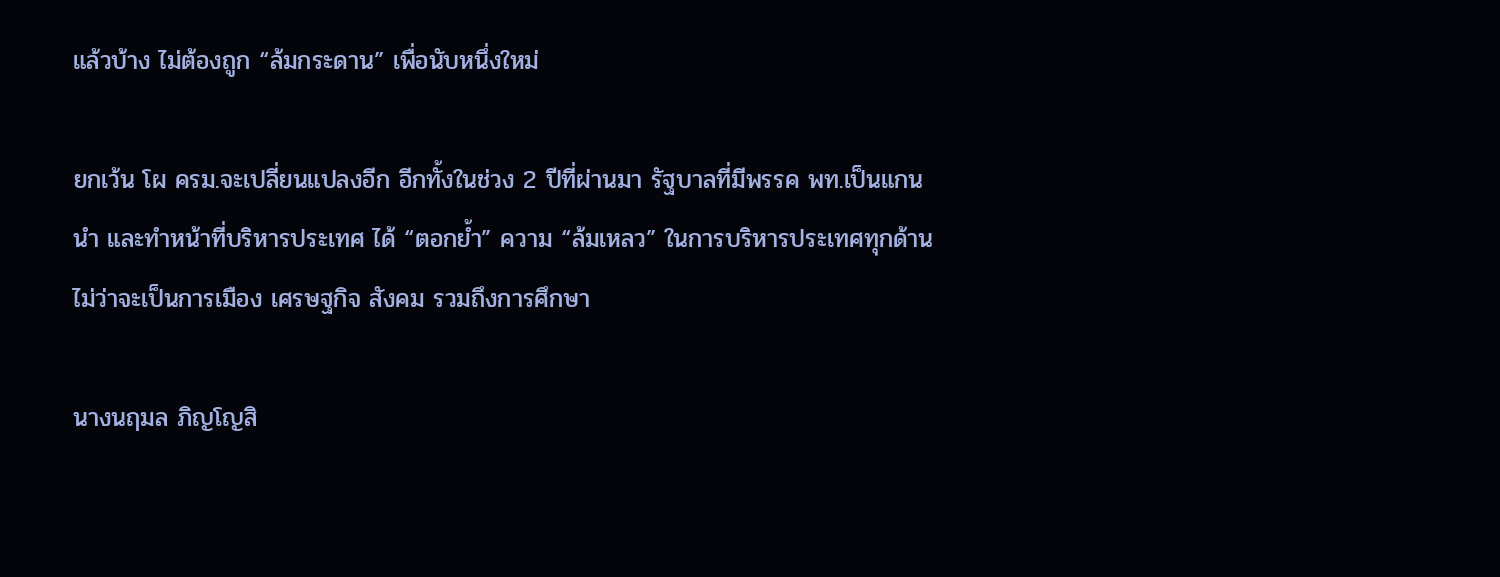แล้วบ้าง ไม่ต้องถูก “ล้มกระดาน” เพื่อนับหนึ่งใหม่

ยกเว้น โผ ครม.จะเปลี่ยนแปลงอีก อีกทั้งในช่วง 2 ปีที่ผ่านมา รัฐบาลที่มีพรรค พท.เป็นแกนนำ และทำหน้าที่บริหารประเทศ ได้ “ตอกย้ำ” ความ “ล้มเหลว” ในการบริหารประเทศทุกด้าน ไม่ว่าจะเป็นการเมือง เศรษฐกิจ สังคม รวมถึงการศึกษา

นางนฤมล ภิญโญสิ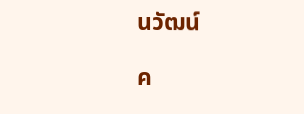นวัฒน์

ค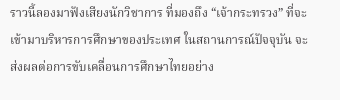ราวนี้ลองมาฟังเสียงนักวิชาการ ที่มองถึง “เจ้ากระทรวง” ที่จะเข้ามาบริหารการศึกษาของประเทศ ในสถานการณ์ปัจจุบัน จะส่งผลต่อการขับเคลื่อนการศึกษาไทยอย่าง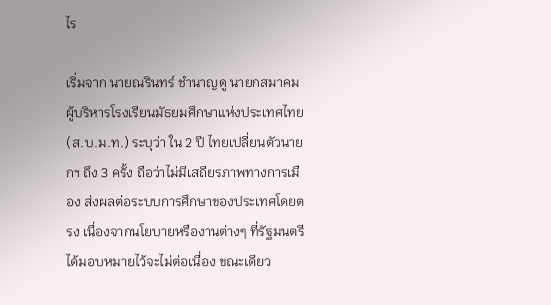ไร

เริ่มจาก นายณรินทร์ ชำนาญดู นายกสมาคมผู้บริหารโรงเรียนมัธยมศึกษาแห่งประเทศไทย (ส.บ.ม.ท.) ระบุว่า ใน 2 ปี ไทยเปลี่ยนตัวนายกฯ ถึง 3 ครั้ง ถือว่าไม่มีเสถียรภาพทางการเมือง ส่งผลต่อระบบการศึกษาของประเทศโดยตรง เนื่องจากนโยบายหรืองานต่างๆ ที่รัฐมนตรีได้มอบหมายไว้จะไม่ต่อเนื่อง ขณะเดียว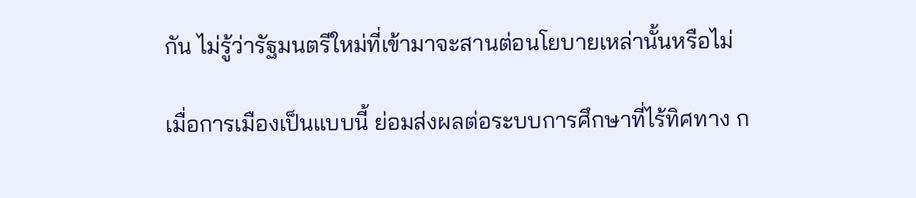กัน ไม่รู้ว่ารัฐมนตรีใหม่ที่เข้ามาจะสานต่อนโยบายเหล่านั้นหรือไม่

เมื่อการเมืองเป็นแบบนี้ ย่อมส่งผลต่อระบบการศึกษาที่ไร้ทิศทาง ก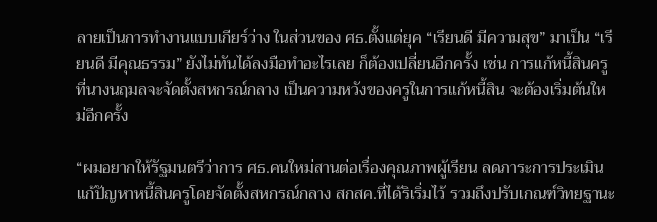ลายเป็นการทำงานแบบเกียร์ว่าง ในส่วนของ ศธ.ตั้งแต่ยุค “เรียนดี มีความสุข” มาเป็น “เรียนดี มีคุณธรรม” ยังไม่ทันได้ลงมือทำอะไรเลย ก็ต้องเปลี่ยนอีกครั้ง เช่น การแก้หนี้สินครู ที่นางนฤมลจะจัดตั้งสหกรณ์กลาง เป็นความหวังของครูในการแก้หนี้สิน จะต้องเริ่มต้นใหม่อีกครั้ง

“ผมอยากให้รัฐมนตรีว่าการ ศธ.คนใหม่สานต่อเรื่องคุณภาพผู้เรียน ลดภาระการประเมิน แก้ปัญหาหนี้สินครูโดยจัดตั้งสหกรณ์กลาง สกสค.ที่ได้ริเริ่มไว้ รวมถึงปรับเกณฑ์วิทยฐานะ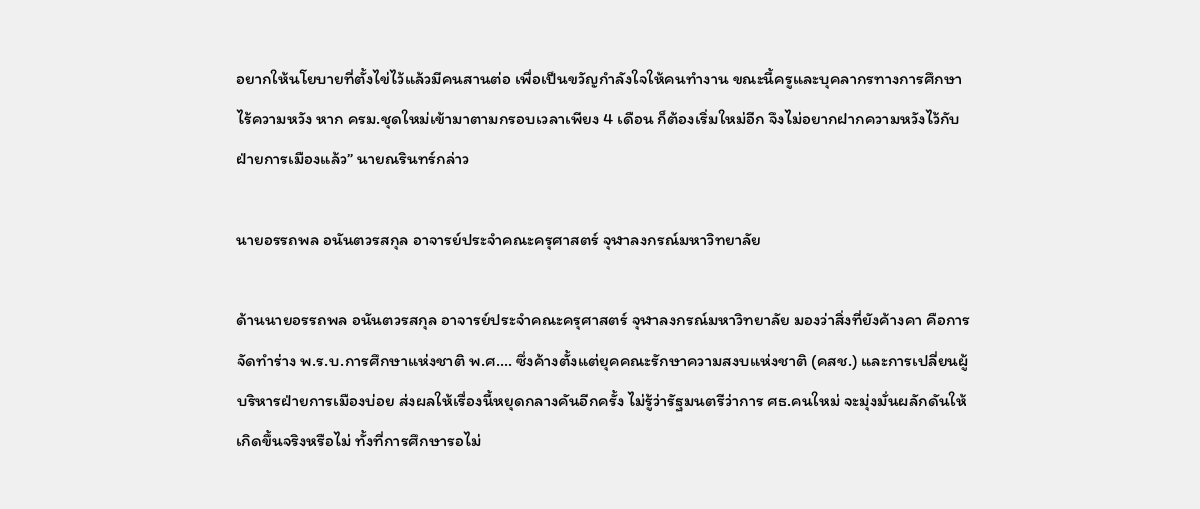อยากให้นโยบายที่ตั้งไข่ไว้แล้วมีคนสานต่อ เพื่อเป็นขวัญกำลังใจให้คนทำงาน ขณะนี้ครูและบุคลากรทางการศึกษาไร้ความหวัง หาก ครม.ชุดใหม่เข้ามาตามกรอบเวลาเพียง 4 เดือน ก็ต้องเริ่มใหม่อีก จึงไม่อยากฝากความหวังไว้กับฝ่ายการเมืองแล้ว” นายณรินทร์กล่าว

นายอรรถพล อนันตวรสกุล อาจารย์ประจำคณะครุศาสตร์ จุฬาลงกรณ์มหาวิทยาลัย

ด้านนายอรรถพล อนันตวรสกุล อาจารย์ประจำคณะครุศาสตร์ จุฬาลงกรณ์มหาวิทยาลัย มองว่าสิ่งที่ยังค้างคา คือการจัดทำร่าง พ.ร.บ.การศึกษาแห่งชาติ พ.ศ…. ซึ่งค้างตั้งแต่ยุคคณะรักษาความสงบแห่งชาติ (คสช.) และการเปลี่ยนผู้บริหารฝ่ายการเมืองบ่อย ส่งผลให้เรื่องนี้หยุดกลางคันอีกครั้ง ไม่รู้ว่ารัฐมนตรีว่าการ ศธ.คนใหม่ จะมุ่งมั่นผลักดันให้เกิดขึ้นจริงหรือไม่ ทั้งที่การศึกษารอไม่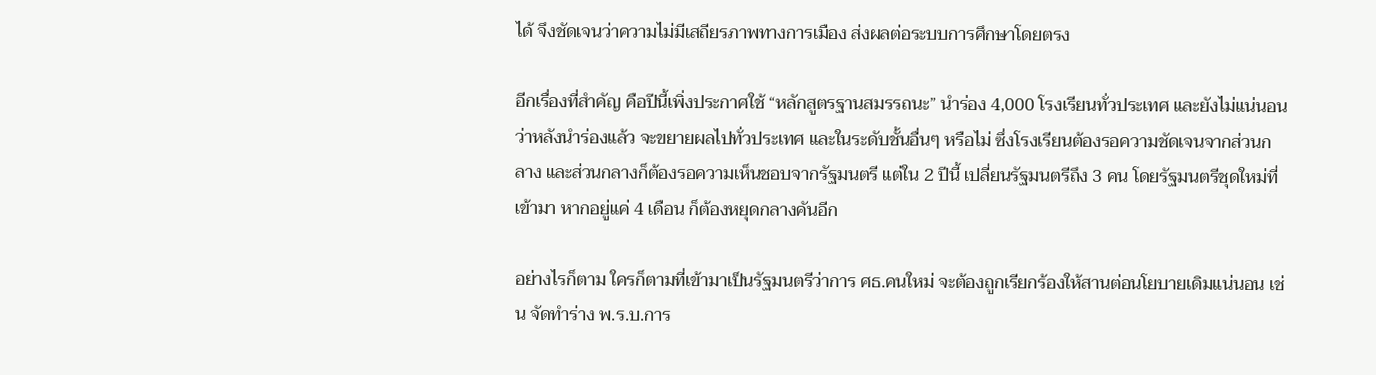ได้ จึงชัดเจนว่าความไม่มีเสถียรภาพทางการเมือง ส่งผลต่อระบบการศึกษาโดยตรง

อีกเรื่องที่สำคัญ คือปีนี้เพิ่งประกาศใช้ “หลักสูตรฐานสมรรถนะ” นำร่อง 4,000 โรงเรียนทั่วประเทศ และยังไม่แน่นอนว่าหลังนำร่องแล้ว จะขยายผลไปทั่วประเทศ และในระดับชั้นอื่นๆ หรือไม่ ซึ่งโรงเรียนต้องรอความชัดเจนจากส่วนกลาง และส่วนกลางก็ต้องรอความเห็นชอบจากรัฐมนตรี แต่ใน 2 ปีนี้ เปลี่ยนรัฐมนตรีถึง 3 คน โดยรัฐมนตรีชุดใหม่ที่เข้ามา หากอยู่แค่ 4 เดือน ก็ต้องหยุดกลางคันอีก

อย่างไรก็ตาม ใครก็ตามที่เข้ามาเป็นรัฐมนตรีว่าการ ศธ.คนใหม่ จะต้องถูกเรียกร้องให้สานต่อนโยบายเดิมแน่นอน เช่น จัดทำร่าง พ.ร.บ.การ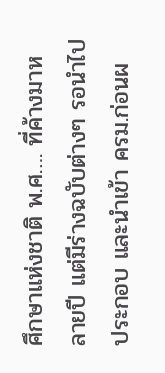ศึกษาแห่งชาติ พ.ศ…. ที่ค้างมาหลายปี แต่มีร่างฉบับต่างๆ รอนำไปประกอบ และนำเข้า ครม.ก่อนผ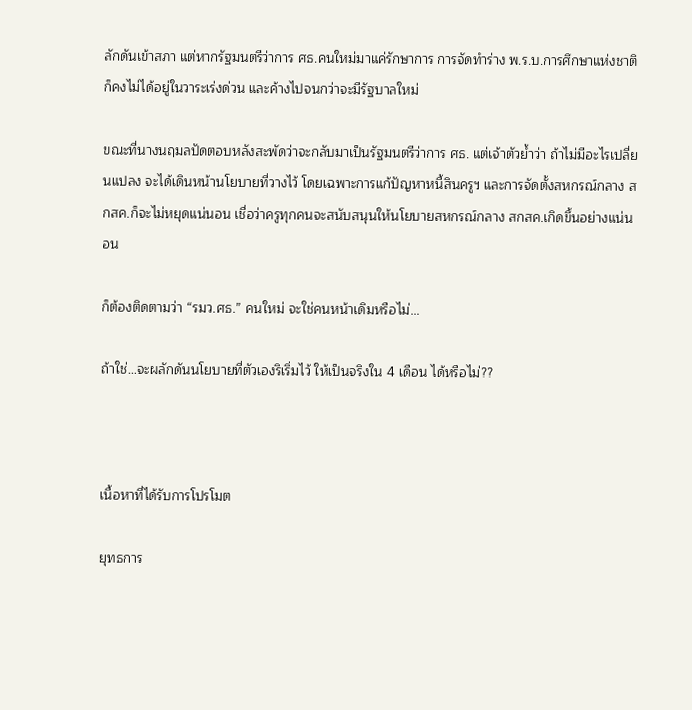ลักดันเข้าสภา แต่หากรัฐมนตรีว่าการ ศธ.คนใหม่มาแค่รักษาการ การจัดทำร่าง พ.ร.บ.การศึกษาแห่งชาติ ก็คงไม่ได้อยู่ในวาระเร่งด่วน และค้างไปจนกว่าจะมีรัฐบาลใหม่

ขณะที่นางนฤมลปัดตอบหลังสะพัดว่าจะกลับมาเป็นรัฐมนตรีว่าการ ศธ. แต่เจ้าตัวย้ำว่า ถ้าไม่มีอะไรเปลี่ยนแปลง จะได้เดินหน้านโยบายที่วางไว้ โดยเฉพาะการแก้ปัญหาหนี้สินครูฯ และการจัดตั้งสหกรณ์กลาง สกสค.ก็จะไม่หยุดแน่นอน เชื่อว่าครูทุกคนจะสนับสนุนให้นโยบายสหกรณ์กลาง สกสค.เกิดขึ้นอย่างแน่นอน

ก็ต้องติดตามว่า “รมว.ศธ.” คนใหม่ จะใช่คนหน้าเดิมหรือไม่…

ถ้าใช่…จะผลักดันนโยบายที่ตัวเองริเริ่มไว้ ให้เป็นจริงใน 4 เดือน ได้หรือไม่??



เนื้อหาที่ได้รับการโปรโมต

ยุทธการ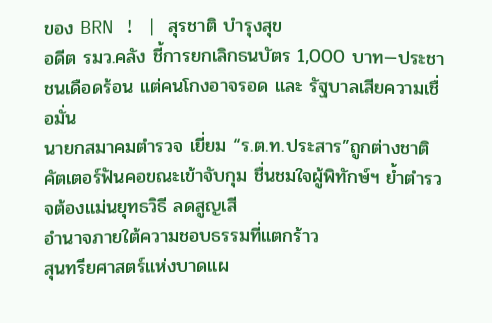ของ BRN ! | สุรชาติ บำรุงสุข
อดีต รมว.คลัง ชี้การยกเลิกธนบัตร 1,000 บาท—ประชาชนเดือดร้อน แต่คนโกงอาจรอด และ รัฐบาลเสียความเชื่อมั่น
นายกสมาคมตำรวจ เยี่ยม “ร.ต.ท.ประสาร”ถูกต่างชาติคัตเตอร์ฟันคอขณะเข้าจับกุม ชื่นชมใจผู้พิทักษ์ฯ ย้ำตำรวจต้องแม่นยุทธวิธี ลดสูญเสี
อำนาจภายใต้ความชอบธรรมที่แตกร้าว
สุนทรียศาสตร์แห่งบาดแผ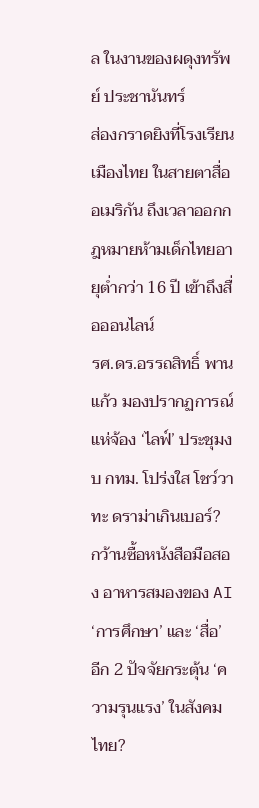ล ในงานของผดุงทรัพย์ ประชานันทร์
ส่องกราดยิงที่โรงเรียนเมืองไทย ในสายตาสื่ออเมริกัน ถึงเวลาออกกฎหมายห้ามเด็กไทยอายุต่ำกว่า 16 ปี เข้าถึงสื่อออนไลน์
รศ.ดร.อรรถสิทธิ์ พานแก้ว มองปรากฏการณ์ แห่จ้อง ‘ไลฟ์’ ประชุมงบ กทม. โปร่งใส โชว์วาทะ ดราม่าเกินเบอร์?
กว้านซื้อหนังสือมือสอง อาหารสมองของ AI
‘การศึกษา’ และ ‘สื่อ’ อีก 2 ปัจจัยกระตุ้น ‘ความรุนแรง’ ในสังคมไทย?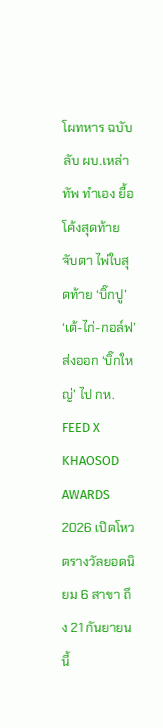โผทหาร ฉบับลับ ผบ.เหล่าทัพ ทำเอง ยื้อ โค้งสุดท้าย จับตา ไพ่ใบสุดท้าย ‘บิ๊กปู’ ‘เต้-ไก่-กอล์ฟ’ ส่งออก ‘บิ๊กใหญ่’ ไป กห.
FEED X KHAOSOD AWARDS 2026 เปิดโหวตรางวัลยอดนิยม 6 สาขา ถึง 21 กันยายน นี้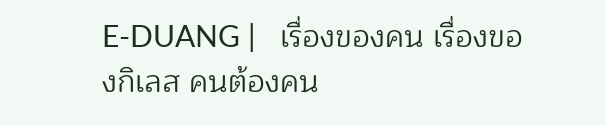E-DUANG |   เรื่องของคน เรื่องของกิเลส คนต้องคน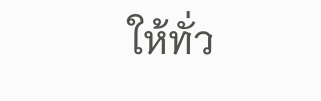ให้ทั่ว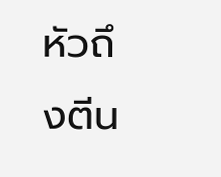หัวถึงตีน